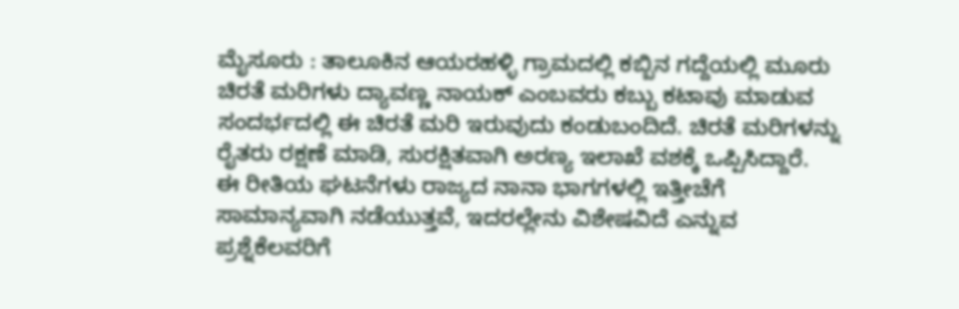ಮೈಸೂರು : ತಾಲೂಕಿನ ಆಯರಹಳ್ಳಿ ಗ್ರಾಮದಲ್ಲಿ ಕಬ್ಬಿನ ಗದ್ದೆಯಲ್ಲಿ ಮೂರು ಚಿರತೆ ಮರಿಗಳು ದ್ಯಾವಣ್ಣ ನಾಯಕ್ ಎಂಬವರು ಕಬ್ಬು ಕಟಾವು ಮಾಡುವ ಸಂದರ್ಭದಲ್ಲಿ ಈ ಚಿರತೆ ಮರಿ ಇರುವುದು ಕಂಡುಬಂದಿದೆ. ಚಿರತೆ ಮರಿಗಳನ್ನು ರೈತರು ರಕ್ಷಣೆ ಮಾಡಿ, ಸುರಕ್ಷಿತವಾಗಿ ಅರಣ್ಯ ಇಲಾಖೆ ವಶಕ್ಕೆ ಒಪ್ಪಿಸಿದ್ದಾರೆ.
ಈ ರೀತಿಯ ಘಟನೆಗಳು ರಾಜ್ಯದ ನಾನಾ ಭಾಗಗಳಲ್ಲಿ ಇತ್ತೀಚೆಗೆ ಸಾಮಾನ್ಯವಾಗಿ ನಡೆಯುತ್ತವೆ, ಇದರಲ್ಲೇನು ವಿಶೇಷವಿದೆ ಎನ್ನುವ ಪ್ರಶ್ನೆಕೆಲವರಿಗೆ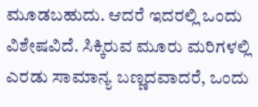ಮೂಡಬಹುದು. ಆದರೆ ಇದರಲ್ಲಿ ಒಂದು ವಿಶೇಷವಿದೆ. ಸಿಕ್ಕಿರುವ ಮೂರು ಮರಿಗಳಲ್ಲಿ ಎರಡು ಸಾಮಾನ್ಯ ಬಣ್ಣದವಾದರೆ, ಒಂದು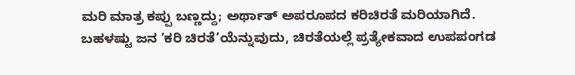ಮರಿ ಮಾತ್ರ ಕಪ್ಪು ಬಣ್ಣದ್ದು; ಅರ್ಥಾತ್ ಅಪರೂಪದ ಕರಿಚಿರತೆ ಮರಿಯಾಗಿದೆ.
ಬಹಳಷ್ಟು ಜನ ‘ಕರಿ ಚಿರತೆ’ಯೆನ್ನುವುದು, ಚಿರತೆಯಲ್ಲೆ ಪ್ರತ್ಯೇಕವಾದ ಉಪಪಂಗಡ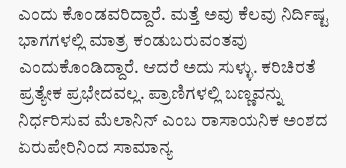ಎಂದು ಕೊಂಡವರಿದ್ದಾರೆ. ಮತ್ತೆ ಅವು ಕೆಲವು ನಿರ್ದಿಷ್ಟ ಭಾಗಗಳಲ್ಲಿ ಮಾತ್ರ ಕಂಡುಬರುವಂತವು ಎಂದುಕೊಂಡಿದ್ದಾರೆ. ಆದರೆ ಅದು ಸುಳ್ಳು. ಕರಿಚಿರತೆ ಪ್ರತ್ಯೇಕ ಪ್ರಭೇದವಲ್ಲ. ಪ್ರಾಣಿಗಳಲ್ಲಿ ಬಣ್ಣವನ್ನು ನಿರ್ಧರಿಸುವ ಮೆಲಾನಿನ್ ಎಂಬ ರಾಸಾಯನಿಕ ಅಂಶದ ಏರುಪೇರಿನಿಂದ ಸಾಮಾನ್ಯ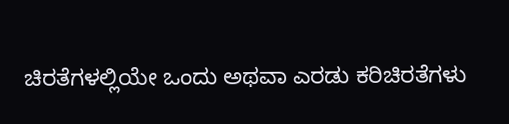ಚಿರತೆಗಳಲ್ಲಿಯೇ ಒಂದು ಅಥವಾ ಎರಡು ಕರಿಚಿರತೆಗಳು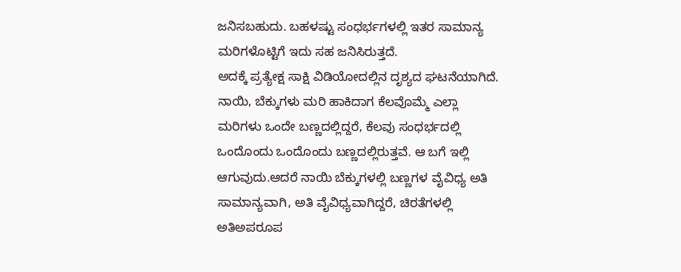ಜನಿಸಬಹುದು. ಬಹಳಷ್ಟು ಸಂಧರ್ಭಗಳಲ್ಲಿ ಇತರ ಸಾಮಾನ್ಯ ಮರಿಗಳೊಟ್ಟಿಗೆ ಇದು ಸಹ ಜನಿಸಿರುತ್ತದೆ.
ಅದಕ್ಕೆ ಪ್ರತ್ಯೇಕ್ಷ ಸಾಕ್ಷಿ ವಿಡಿಯೋದಲ್ಲಿನ ದೃಶ್ಯದ ಘಟನೆಯಾಗಿದೆ. ನಾಯಿ, ಬೆಕ್ಕುಗಳು ಮರಿ ಹಾಕಿದಾಗ ಕೆಲವೊಮ್ಮೆ ಎಲ್ಲಾ ಮರಿಗಳು ಒಂದೇ ಬಣ್ಣದಲ್ಲಿದ್ದರೆ, ಕೆಲವು ಸಂಧರ್ಭದಲ್ಲಿ ಒಂದೊಂದು ಒಂದೊಂದು ಬಣ್ಣದಲ್ಲಿರುತ್ತವೆ. ಆ ಬಗೆ ಇಲ್ಲಿ ಆಗುವುದು.ಆದರೆ ನಾಯಿ ಬೆಕ್ಕುಗಳಲ್ಲಿ ಬಣ್ಣಗಳ ವೈವಿಧ್ಯ ಅತಿ ಸಾಮಾನ್ಯವಾಗಿ, ಅತಿ ವೈವಿಧ್ಯವಾಗಿದ್ದರೆ, ಚಿರತೆಗಳಲ್ಲಿ ಅತಿಅಪರೂಪ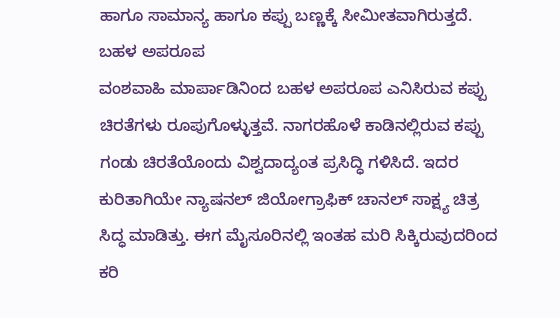ಹಾಗೂ ಸಾಮಾನ್ಯ ಹಾಗೂ ಕಪ್ಪು ಬಣ್ಣಕ್ಕೆ ಸೀಮೀತವಾಗಿರುತ್ತದೆ.
ಬಹಳ ಅಪರೂಪ
ವಂಶವಾಹಿ ಮಾರ್ಪಾಡಿನಿಂದ ಬಹಳ ಅಪರೂಪ ಎನಿಸಿರುವ ಕಪ್ಪು ಚಿರತೆಗಳು ರೂಪುಗೊಳ್ಳುತ್ತವೆ. ನಾಗರಹೊಳೆ ಕಾಡಿನಲ್ಲಿರುವ ಕಪ್ಪು ಗಂಡು ಚಿರತೆಯೊಂದು ವಿಶ್ವದಾದ್ಯಂತ ಪ್ರಸಿದ್ಧಿ ಗಳಿಸಿದೆ. ಇದರ ಕುರಿತಾಗಿಯೇ ನ್ಯಾಷನಲ್ ಜಿಯೋಗ್ರಾಫಿಕ್ ಚಾನಲ್ ಸಾಕ್ಷ್ಯ ಚಿತ್ರ ಸಿದ್ಧ ಮಾಡಿತ್ತು. ಈಗ ಮೈಸೂರಿನಲ್ಲಿ ಇಂತಹ ಮರಿ ಸಿಕ್ಕಿರುವುದರಿಂದ ಕರಿ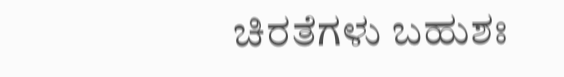ಚಿರತೆಗಳು ಬಹುಶಃ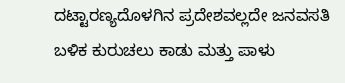ದಟ್ಟಾರಣ್ಯದೊಳಗಿನ ಪ್ರದೇಶವಲ್ಲದೇ ಜನವಸತಿ ಬಳಿಕ ಕುರುಚಲು ಕಾಡು ಮತ್ತು ಪಾಳು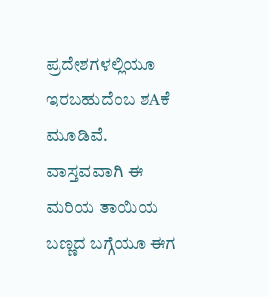ಪ್ರದೇಶಗಳಲ್ಲಿಯೂ ಇರಬಹುದೆಂಬ ಶAಕೆ ಮೂಡಿವೆ. ವಾಸ್ತವವಾಗಿ ಈ ಮರಿಯ ತಾಯಿಯ ಬಣ್ಣದ ಬಗ್ಗೆಯೂ ಈಗ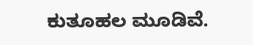ಕುತೂಹಲ ಮೂಡಿವೆ.